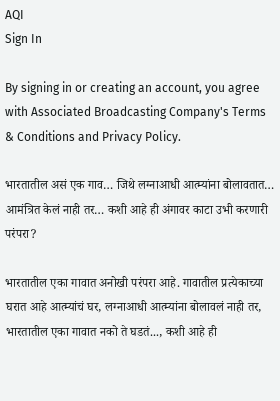AQI
Sign In

By signing in or creating an account, you agree with Associated Broadcasting Company's Terms & Conditions and Privacy Policy.

भारतातील असं एक गाव… जिथे लग्नाआधी आत्म्यांना बोलावतात… आमंत्रित केलं नाही तर… कशी आहे ही अंगावर काटा उभी करणारी परंपरा?

भारतातील एका गावात अनोखी परंपरा आहे. गावातील प्रत्येकाच्या घरात आहे आत्म्यांचं घर, लग्नाआधी आत्म्यांना बोलावलं नाही तर, भारतातील एका गावात नको ते घडतं..., कशी आहे ही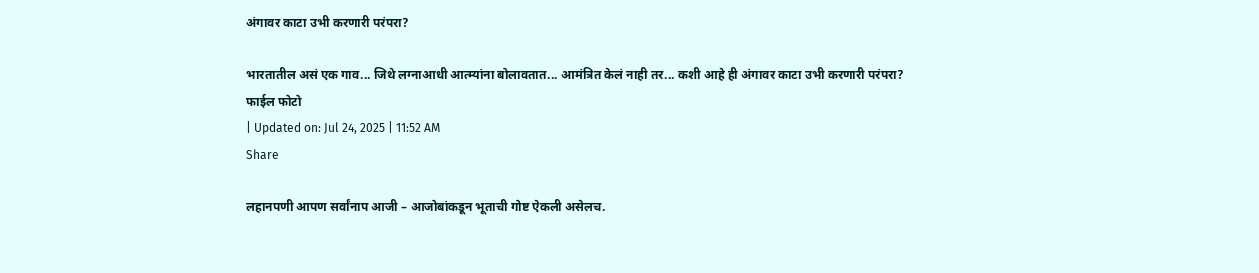अंगावर काटा उभी करणारी परंपरा?

भारतातील असं एक गाव... जिथे लग्नाआधी आत्म्यांना बोलावतात... आमंत्रित केलं नाही तर... कशी आहे ही अंगावर काटा उभी करणारी परंपरा?
फाईल फोटो
| Updated on: Jul 24, 2025 | 11:52 AM
Share

लहानपणी आपण सर्वांनाप आजी – आजोबांकडून भूताची गोष्ट ऐकली असेलच.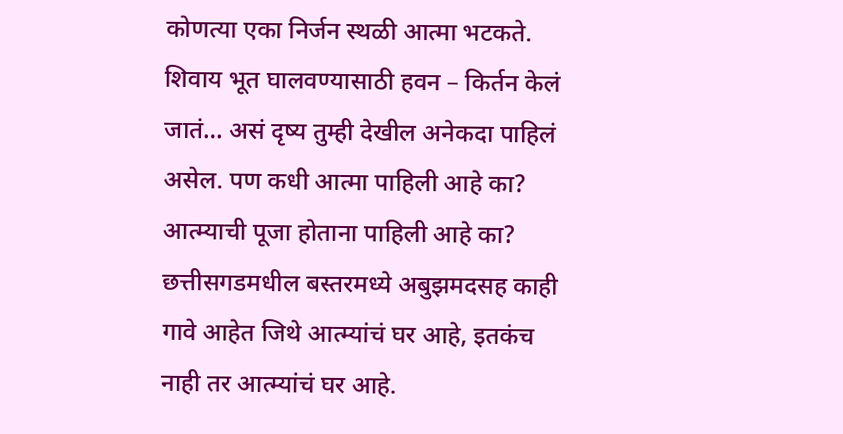कोणत्या एका निर्जन स्थळी आत्मा भटकते. शिवाय भूत घालवण्यासाठी हवन – किर्तन केलं जातं… असं दृष्य तुम्ही देखील अनेकदा पाहिलं असेल. पण कधी आत्मा पाहिली आहे का? आत्म्याची पूजा होताना पाहिली आहे का? छत्तीसगडमधील बस्तरमध्ये अबुझमदसह काही गावे आहेत जिथे आत्म्यांचं घर आहे, इतकंच नाही तर आत्म्यांचं घर आहे.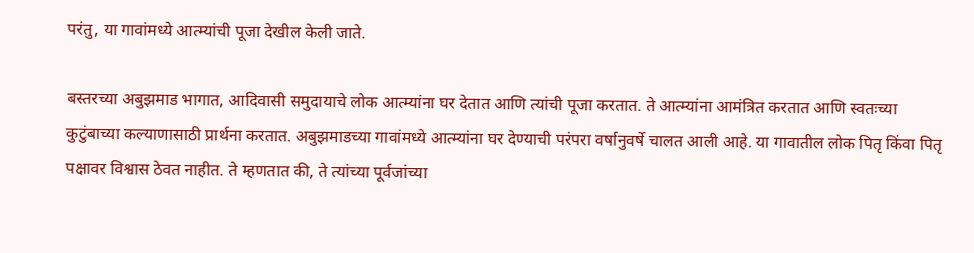परंतु, या गावांमध्ये आत्म्यांची पूजा देखील केली जाते.

बस्तरच्या अबुझमाड भागात, आदिवासी समुदायाचे लोक आत्म्यांना घर देतात आणि त्यांची पूजा करतात. ते आत्म्यांना आमंत्रित करतात आणि स्वतःच्या कुटुंबाच्या कल्याणासाठी प्रार्थना करतात. अबुझमाडच्या गावांमध्ये आत्म्यांना घर देण्याची परंपरा वर्षानुवर्षे चालत आली आहे. या गावातील लोक पितृ किंवा पितृ पक्षावर विश्वास ठेवत नाहीत. ते म्हणतात की, ते त्यांच्या पूर्वजांच्या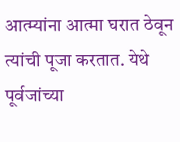आत्म्यांना आत्मा घरात ठेवून त्यांची पूजा करतात. येथे पूर्वजांच्या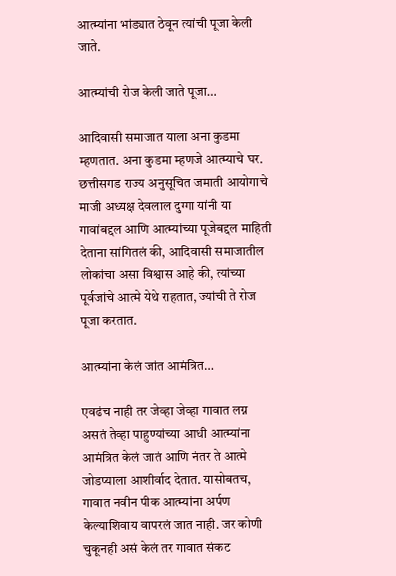आत्म्यांना भांड्यात ठेवून त्यांची पूजा केली जाते.

आत्म्यांची रोज केली जाते पूजा…

आदिवासी समाजात याला अना कुडमा म्हणतात. अना कुडमा म्हणजे आत्म्याचे घर. छत्तीसगड राज्य अनुसूचित जमाती आयोगाचे माजी अध्यक्ष देवलाल दुग्गा यांनी या गावांबद्दल आणि आत्म्यांच्या पूजेबद्दल माहिती देताना सांगितलं की, आदिवासी समाजातील लोकांचा असा विश्वास आहे की, त्यांच्या पूर्वजांचे आत्मे येथे राहतात, ज्यांची ते रोज पूजा करतात.

आत्म्यांना केलं जांत आमंत्रित…

एवढंच नाही तर जेव्हा जेव्हा गावात लग्न असतं तेव्हा पाहुण्यांच्या आधी आत्म्यांना आमंत्रित केलं जातं आणि नंतर ते आत्मे जोडप्याला आशीर्वाद देतात. यासोबतच, गावात नवीन पीक आत्म्यांना अर्पण केल्याशिवाय वापरलं जात नाही. जर कोणी चुकूनही असं केलं तर गावात संकट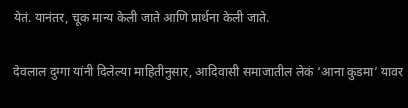येतं. यानंतर, चूक मान्य केली जाते आणि प्रार्थना केली जाते.

देवलाल दुग्गा यांनी दिलेल्या माहितीनुसार, आदिवासी समाजातील लेकं ‘आना कुडमा’ यावर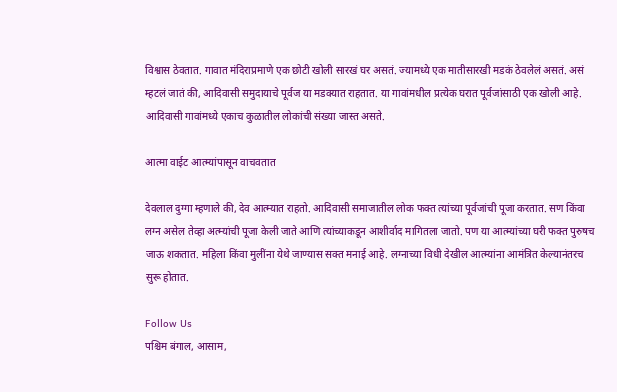विश्वास ठेवतात. गावात मंदिराप्रमाणे एक छोटी खोली सारखं घर असतं. ज्यामध्ये एक मातीसारखी मडकं ठेवलेलं असतं. असं म्हटलं जातं की, आदिवासी समुदायाचे पूर्वज या मडक्यात राहतात. या गावांमधील प्रत्येक घरात पूर्वजांसाठी एक खोली आहे. आदिवासी गावांमध्ये एकाच कुळातील लोकांची संख्या जास्त असते.

आत्मा वाईट आत्म्यांपासून वाचवतात

देवलाल दुग्गा म्हणाले की, देव आत्म्यात राहतो. आदिवासी समाजातील लोक फक्त त्यांच्या पूर्वजांची पूजा करतात. सण किंवा लग्न असेल तेव्हा अत्म्यांची पूजा केली जाते आणि त्यांच्याकडून आशीर्वाद मागितला जातो. पण या आत्म्यांच्या घरी फक्त पुरुषच जाऊ शकतात. महिला किंवा मुलींना येथे जाण्यास सक्त मनाई आहे. लग्नाच्या विधी देखील आत्म्यांना आमंत्रित केल्यानंतरच सुरू होतात.

Follow Us
पश्चिम बंगाल, आसाम,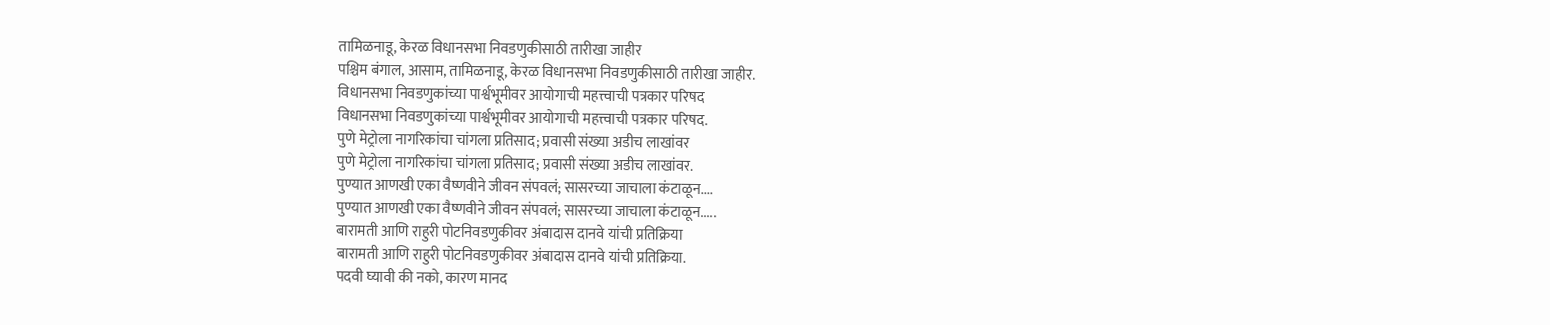तामिळनाडू, केरळ विधानसभा निवडणुकीसाठी तारीखा जाहीर
पश्चिम बंगाल, आसाम, तामिळनाडू, केरळ विधानसभा निवडणुकीसाठी तारीखा जाहीर.
विधानसभा निवडणुकांच्या पार्श्वभूमीवर आयोगाची महत्त्वाची पत्रकार परिषद
विधानसभा निवडणुकांच्या पार्श्वभूमीवर आयोगाची महत्त्वाची पत्रकार परिषद.
पुणे मेट्रोला नागरिकांचा चांगला प्रतिसाद; प्रवासी संख्या अडीच लाखांवर
पुणे मेट्रोला नागरिकांचा चांगला प्रतिसाद; प्रवासी संख्या अडीच लाखांवर.
पुण्यात आणखी एका वैष्णवीने जीवन संपवलं; सासरच्या जाचाला कंटाळून....
पुण्यात आणखी एका वैष्णवीने जीवन संपवलं; सासरच्या जाचाला कंटाळून.....
बारामती आणि राहुरी पोटनिवडणुकीवर अंबादास दानवे यांची प्रतिक्रिया
बारामती आणि राहुरी पोटनिवडणुकीवर अंबादास दानवे यांची प्रतिक्रिया.
पदवी घ्यावी की नको, कारण मानद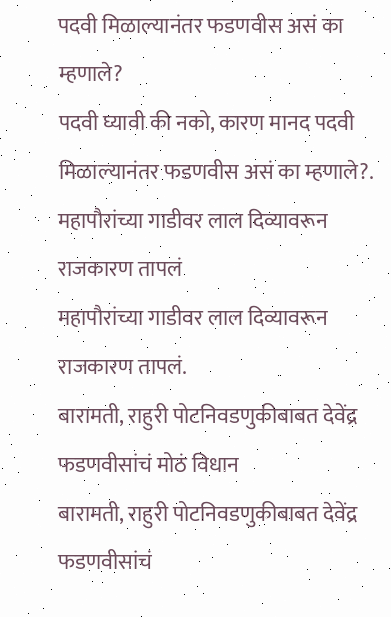पदवी मिळाल्यानंतर फडणवीस असं का म्हणाले?
पदवी घ्यावी की नको, कारण मानद पदवी मिळाल्यानंतर फडणवीस असं का म्हणाले?.
महापौरांच्या गाडीवर लाल दिव्यावरून राजकारण तापलं
महापौरांच्या गाडीवर लाल दिव्यावरून राजकारण तापलं.
बारामती, राहुरी पोटनिवडणुकीबाबत देवेंद्र फडणवीसांचं मोठं विधान
बारामती, राहुरी पोटनिवडणुकीबाबत देवेंद्र फडणवीसांचं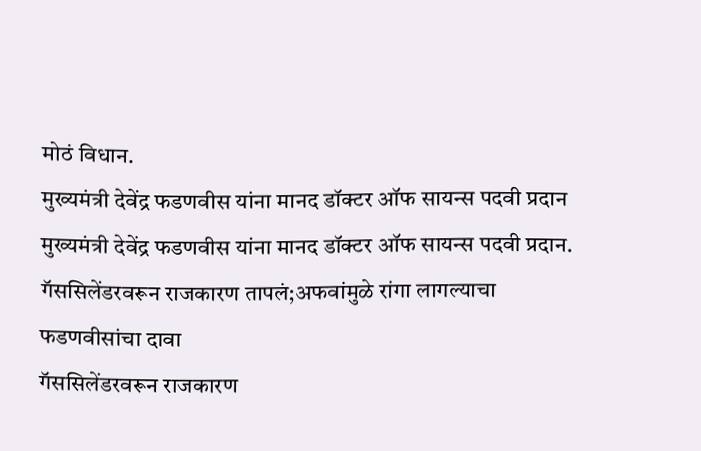मोठं विधान.
मुख्यमंत्री देवेंद्र फडणवीस यांना मानद डॉक्टर ऑफ सायन्स पदवी प्रदान
मुख्यमंत्री देवेंद्र फडणवीस यांना मानद डॉक्टर ऑफ सायन्स पदवी प्रदान.
गॅससिलेंडरवरून राजकारण तापलं;अफवांमुळे रांगा लागल्याचा फडणवीसांचा दावा
गॅससिलेंडरवरून राजकारण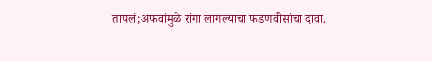तापलं;अफवांमुळे रांगा लागल्याचा फडणवीसांचा दावा.